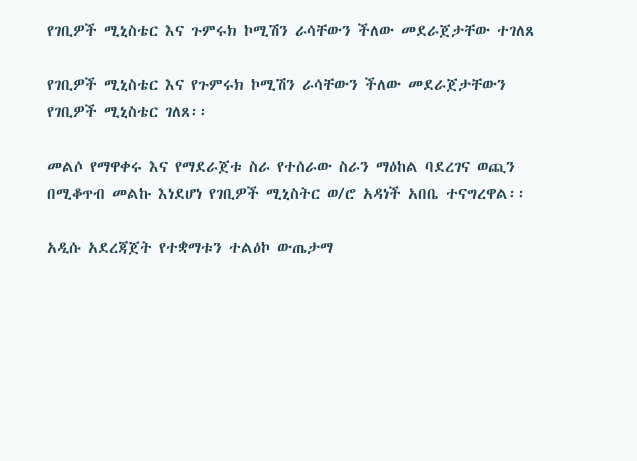የገቢዎች ሚኒስቴር እና ጉምሩክ ኮሚሽን ራሳቸውን ችለው መደራጀታቸው ተገለጸ

የገቢዎች ሚኒስቴር እና የጉምሩክ ኮሚሽን ራሳቸውን ችለው መደራጀታቸውን የገቢዎች ሚኒስቴር ገለጸ፡፡

መልሶ የማዋቀሩ እና የማደራጀቱ ስራ የተሰራው ስራን ማዕከል ባደረገና ወጪን በሚቆጥብ መልኩ እነደሆነ የገቢዎች ሚኒስትር ወ/ሮ አዳነች አበቤ ተናግረዋል፡፡

አዲሱ አደረጃጀት የተቋማቱን ተልዕኮ ውጤታማ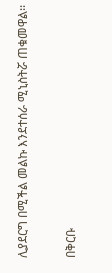ሊያደርግ በሚችል መልኩ እንደተሰራ ሚኒስትሯ ጠቁመዋል፡፡

በቅርቡ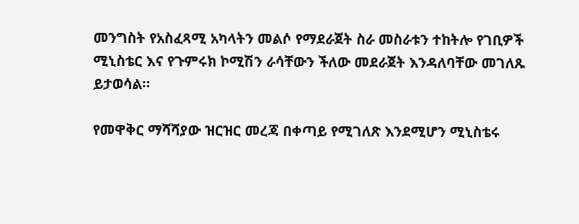መንግስት የአስፈጻሚ አካላትን መልሶ የማደራጀት ስራ መስራቱን ተከትሎ የገቢዎች ሚኒስቴር እና የጉምሩክ ኮሚሽን ራሳቸውን ችለው መደራጀት እንዳለባቸው መገለጹ ይታወሳል፡፡

የመዋቅር ማሻሻያው ዝርዝር መረጃ በቀጣይ የሚገለጽ እንደሚሆን ሚኒስቴሩ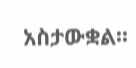አስታውቋል፡፡